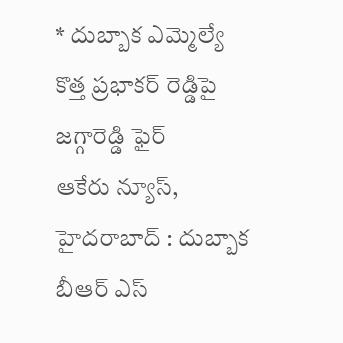* దుబ్బాక ఎమ్మెల్యే కొత్త ప్రభాకర్ రెడ్డిపై జగ్గారెడ్డి ఫైర్
ఆకేరు న్యూస్, హైదరాబాద్ : దుబ్బాక బీఆర్ ఎస్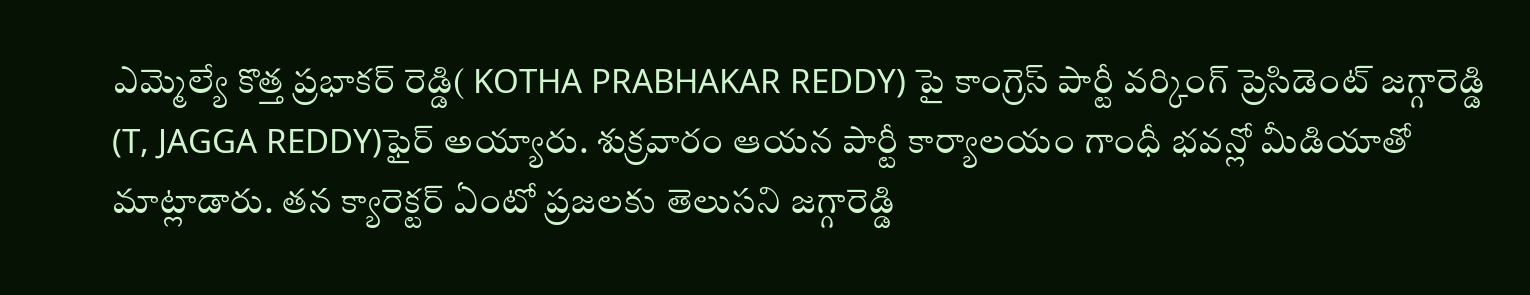ఎమ్మెల్యే కొత్త ప్రభాకర్ రెడ్డి( KOTHA PRABHAKAR REDDY) పై కాంగ్రెస్ పార్టీ వర్కింగ్ ప్రెసిడెంట్ జగ్గారెడ్డి (T, JAGGA REDDY)ఫైర్ అయ్యారు. శుక్రవారం ఆయన పార్టీ కార్యాలయం గాంధీ భవన్లో మీడియాతో మాట్లాడారు. తన క్యారెక్టర్ ఏంటో ప్రజలకు తెలుసని జగ్గారెడ్డి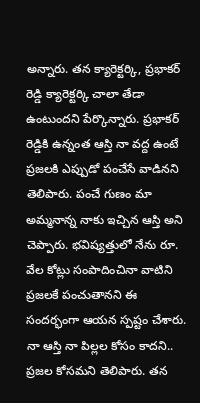అన్నారు. తన క్యారెక్టర్కి, ప్రభాకర్ రెడ్డి క్యారెక్టర్కి చాలా తేడా ఉంటుందని పేర్కొన్నారు. ప్రభాకర్ రెడ్డికి ఉన్నంత ఆస్తి నా వద్ద ఉంటే ప్రజలకి ఎప్పుడో పంచేసే వాడినని తెలిపారు. పంచే గుణం మా అమ్మనాన్న నాకు ఇచ్చిన ఆస్తి అని చెప్పారు. భవిష్యత్తులో నేను రూ. వేల కోట్లు సంపాదించినా వాటిని ప్రజలకే పంచుతానని ఈ సందర్భంగా ఆయన స్పష్టం చేశారు. నా ఆస్తి నా పిల్లల కోసం కాదని.. ప్రజల కోసమని తెలిపారు. తన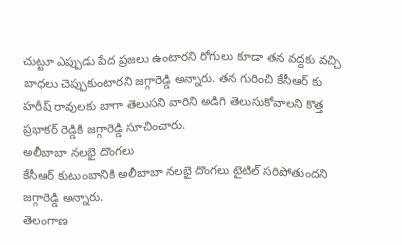చుట్టూ ఎప్పుడు పేద ప్రజలు ఉంటారని రోగులు కూడా తన వద్దకు వచ్చి బాధలు చెప్పుకుంటారని జగ్గారెడ్డి అన్నారు. తన గురించి కేసీఆర్ కు హరీష్ రావులకు బాగా తెలుసని వారిని అడిగి తెలుసుకోవాలని కొత్త ప్రభాకర్ రెడ్డికి జగ్గారెడ్డి సూచించారు.
అలీబాబా నలభై దొంగలు
కేసీఆర్ కుటుంబానికి అలీబాబా నలభై దొంగలు టైటిల్ సరిపోతుందని జగ్గారెడ్డి అన్నారు.
తెలంగాణ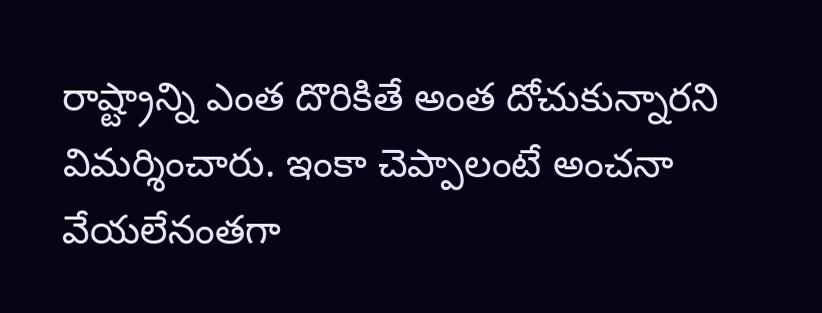రాష్ట్రాన్ని ఎంత దొరికితే అంత దోచుకున్నారని విమర్శించారు. ఇంకా చెప్పాలంటే అంచనా వేయలేనంతగా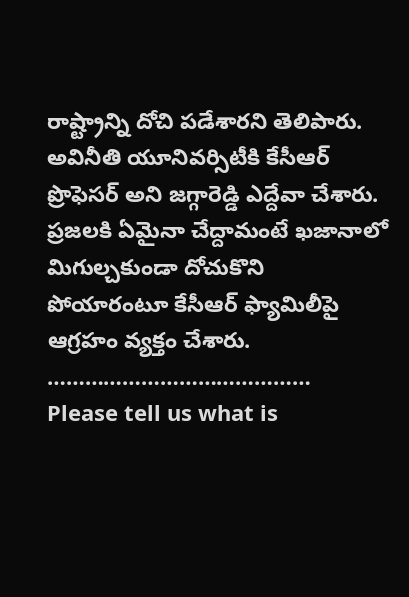రాష్ట్రాన్ని దోచి పడేశారని తెలిపారు. అవినీతి యూనివర్సిటీకి కేసీఆర్ ప్రొఫెసర్ అని జగ్గారెడ్డి ఎద్దేవా చేశారు. ప్రజలకి ఏమైనా చేద్దామంటే ఖజానాలో మిగుల్చకుండా దోచుకొని పోయారంటూ కేసీఆర్ ఫ్యామిలీపై ఆగ్రహం వ్యక్తం చేశారు.
……………………………………
Please tell us what is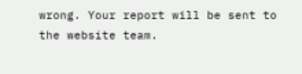wrong. Your report will be sent to the website team.